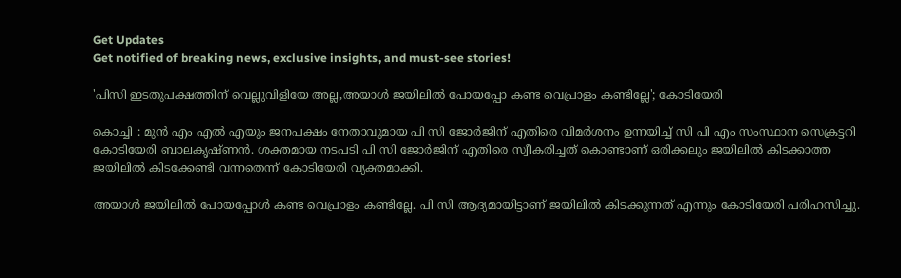Get Updates
Get notified of breaking news, exclusive insights, and must-see stories!

'പിസി ഇടതുപക്ഷത്തിന് വെല്ലുവിളിയേ അല്ല,അയാള്‍ ജയിലില്‍ പോയപ്പോ കണ്ട വെപ്രാളം കണ്ടില്ലേ'; കോടിയേരി

കൊച്ചി : മുൻ എം എൽ എയും ജനപക്ഷം നേതാവുമായ പി സി ജോർജിന് എതിരെ വിമർശനം ഉന്നയിച്ച് സി പി എം സംസ്ഥാന സെക്രട്ടറി കോടിയേരി ബാലകൃഷ്ണൻ. ശക്തമായ നടപടി പി സി ജോർജിന് എതിരെ സ്വീകരിച്ചത് കൊണ്ടാണ് ഒരിക്കലും ജയിലിൽ കിടക്കാത്ത ജയിലിൽ കിടക്കേണ്ടി വന്നതെന്ന് കോടിയേരി വ്യക്തമാക്കി.

അയാൾ ജയിലിൽ പോയപ്പോൾ കണ്ട വെപ്രാളം കണ്ടില്ലേ. പി സി ആദ്യമായിട്ടാണ് ജയിലിൽ കിടക്കുന്നത് എന്നും കോടിയേരി പരിഹസിച്ചു.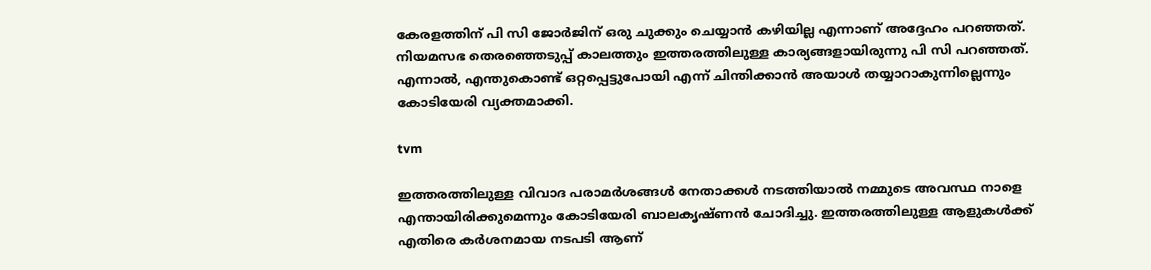കേരളത്തിന് പി സി ജോര്‍ജിന് ഒരു ചുക്കും ചെയ്യാന്‍ കഴിയില്ല എന്നാണ് അദ്ദേഹം പറഞ്ഞത്. നിയമസഭ തെരഞ്ഞെടുപ്പ് കാലത്തും ഇത്തരത്തിലുള്ള കാര്യങ്ങളായിരുന്നു പി സി പറഞ്ഞത്. എന്നാൽ, എന്തുകൊണ്ട് ഒറ്റപ്പെട്ടുപോയി എന്ന് ചിന്തിക്കാൻ അയാൾ തയ്യാറാകുന്നില്ലെന്നും കോടിയേരി വ്യക്തമാക്കി.

tvm

ഇത്തരത്തിലുള്ള വിവാദ പരാമർശങ്ങൾ നേതാക്കൾ നടത്തിയാൽ നമ്മുടെ അവസ്ഥ നാളെ എന്തായിരിക്കുമെന്നും കോടിയേരി ബാലകൃഷ്ണൻ ചോദിച്ചു. ഇത്തരത്തിലുള്ള ആളുകൾക്ക് എതിരെ കർശനമായ നടപടി ആണ്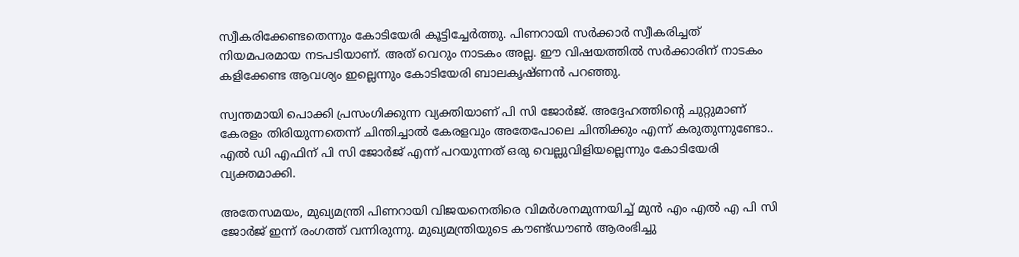സ്വീകരിക്കേണ്ടതെന്നും കോടിയേരി കൂട്ടിച്ചേർത്തു. പിണറായി സർക്കാർ സ്വീകരിച്ചത് നിയമപരമായ നടപടിയാണ്. അത് വെറും നാടകം അല്ല. ഈ വിഷയത്തിൽ സർക്കാരിന് നാടകം കളിക്കേണ്ട ആവശ്യം ഇല്ലെന്നും കോടിയേരി ബാലകൃഷ്ണൻ പറഞ്ഞു.

സ്വന്തമായി പൊക്കി പ്രസംഗിക്കുന്ന വ്യക്തിയാണ് പി സി ജോർജ്. അദ്ദേഹത്തിന്റെ ചുറ്റുമാണ് കേരളം തിരിയുന്നതെന്ന് ചിന്തിച്ചാൽ കേരളവും അതേപോലെ ചിന്തിക്കും എന്ന് കരുതുന്നുണ്ടോ.. എൽ ഡി എഫിന് പി സി ജോർജ് എന്ന് പറയുന്നത് ഒരു വെല്ലുവിളിയല്ലെന്നും കോടിയേരി വ്യക്തമാക്കി.

അതേസമയം, മുഖ്യമന്ത്രി പിണറായി വിജയനെതിരെ വിമർശനമുന്നയിച്ച് മുൻ എം എൽ എ പി സി ജോർജ് ഇന്ന് രംഗത്ത് വന്നിരുന്നു. മുഖ്യമന്ത്രിയുടെ കൗണ്ട്ഡൗൺ ആരംഭിച്ചു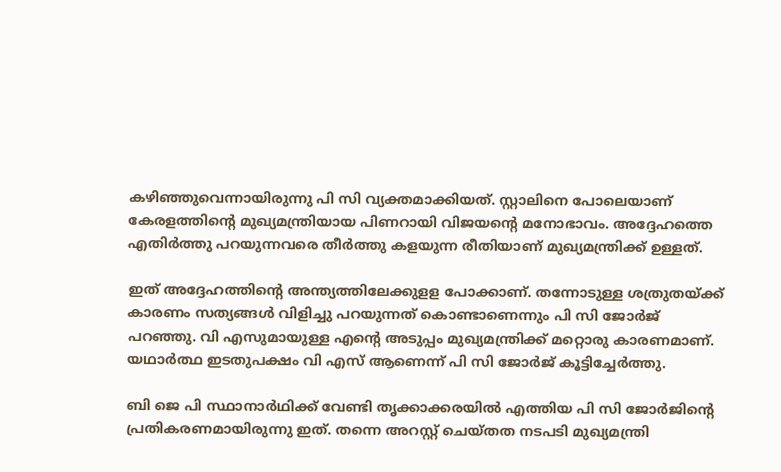കഴിഞ്ഞുവെന്നായിരുന്നു പി സി വ്യക്തമാക്കിയത്. സ്റ്റാലിനെ പോലെയാണ് കേരളത്തിന്റെ മുഖ്യമന്ത്രിയായ പിണറായി വിജയന്റെ മനോഭാവം. അദ്ദേഹത്തെ എതിർത്തു പറയുന്നവരെ തീർത്തു കളയുന്ന രീതിയാണ് മുഖ്യമന്ത്രിക്ക് ഉള്ളത്.

ഇത് അദ്ദേഹത്തിന്റെ അന്ത്യത്തിലേക്കുളള പോക്കാണ്. തന്നോടുള്ള ശത്രുതയ്ക്ക് കാരണം സത്യങ്ങൾ വിളിച്ചു പറയുന്നത് കൊണ്ടാണെന്നും പി സി ജോർജ് പറഞ്ഞു. വി എസുമായുള്ള എന്റെ അടുപ്പം മുഖ്യമന്ത്രിക്ക് മറ്റൊരു കാരണമാണ്. യഥാർത്ഥ ഇടതുപക്ഷം വി എസ് ആണെന്ന് പി സി ജോർജ് കൂട്ടിച്ചേർത്തു.

ബി ജെ പി സ്ഥാനാർഥിക്ക് വേണ്ടി തൃക്കാക്കരയിൽ എത്തിയ പി സി ജോർജിന്റെ പ്രതികരണമായിരുന്നു ഇത്. തന്നെ അറസ്റ്റ് ചെയ്തത നടപടി മുഖ്യമന്ത്രി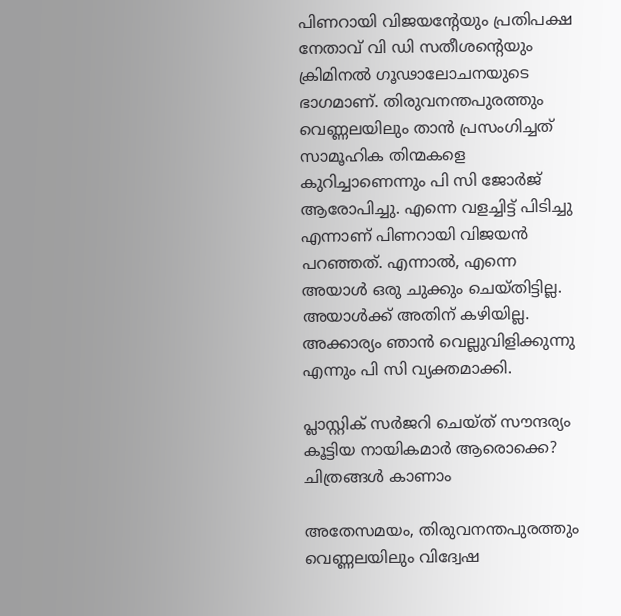പിണറായി വിജയന്റേയും പ്രതിപക്ഷ നേതാവ് വി ഡി സതീശന്റെയും ക്രിമിനൽ ഗൂഢാലോചനയുടെ ഭാഗമാണ്. തിരുവനന്തപുരത്തും വെണ്ണലയിലും താൻ പ്രസംഗിച്ചത് സാമൂഹിക തിന്മകളെ കുറിച്ചാണെന്നും പി സി ജോർജ് ആരോപിച്ചു. എന്നെ വളച്ചിട്ട് പിടിച്ചു എന്നാണ് പിണറായി വിജയന്‍ പറഞ്ഞത്. എന്നാൽ, എന്നെ അയാള്‍ ഒരു ചുക്കും ചെയ്തിട്ടില്ല. അയാള്‍ക്ക് അതിന് കഴിയില്ല. അക്കാര്യം ഞാന്‍ വെല്ലുവിളിക്കുന്നു എന്നും പി സി വ്യക്തമാക്കി.

പ്ലാസ്റ്റിക് സർജറി ചെയ്ത് സൗന്ദര്യം കൂട്ടിയ നായികമാര്‍ ആരൊക്കെ? ചിത്രങ്ങള്‍ കാണാം

അതേസമയം, തിരുവനന്തപുരത്തും വെണ്ണലയിലും വിദ്വേഷ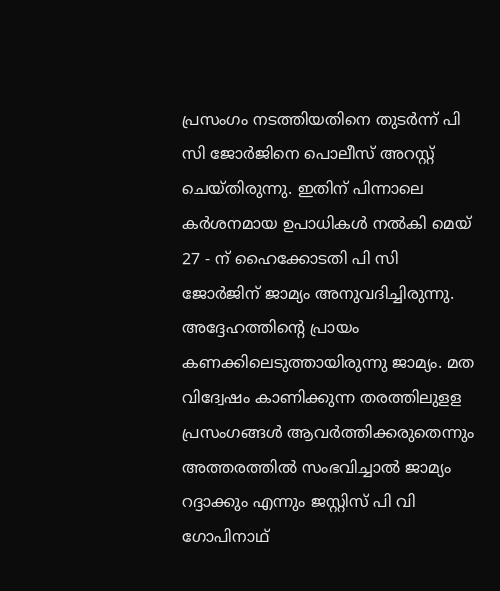പ്രസംഗം നടത്തിയതിനെ തുടര്‍ന്ന് പി സി ജോര്‍ജിനെ പൊലീസ് അറസ്റ്റ് ചെയ്തിരുന്നു. ഇതിന് പിന്നാലെ കര്‍ശനമായ ഉപാധികൾ നൽകി മെയ് 27 - ന് ഹൈക്കോടതി പി സി ജോർജിന് ജാമ്യം അനുവദിച്ചിരുന്നു. അദ്ദേഹത്തിന്റെ പ്രായം കണക്കിലെടുത്തായിരുന്നു ജാമ്യം. മത വിദ്വേഷം കാണിക്കുന്ന തരത്തിലുളള പ്രസംഗങ്ങൾ ആവർത്തിക്കരുതെന്നും അത്തരത്തിൽ സംഭവിച്ചാൽ ജാമ്യം റദ്ദാക്കും എന്നും ജസ്റ്റിസ് പി വി ഗോപിനാഥ്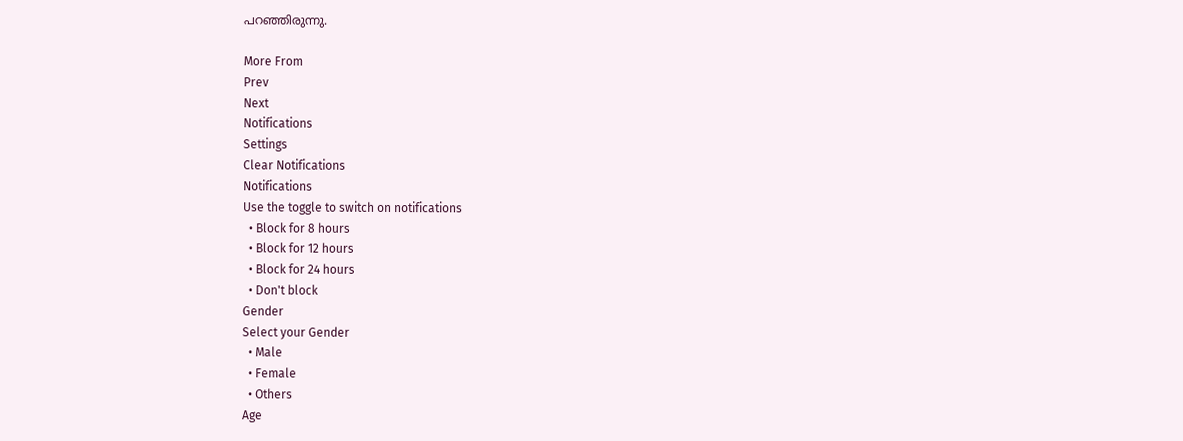പറഞ്ഞിരുന്നു.

More From
Prev
Next
Notifications
Settings
Clear Notifications
Notifications
Use the toggle to switch on notifications
  • Block for 8 hours
  • Block for 12 hours
  • Block for 24 hours
  • Don't block
Gender
Select your Gender
  • Male
  • Female
  • Others
Age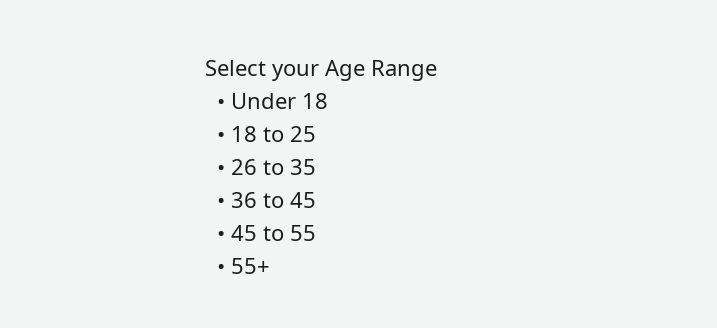Select your Age Range
  • Under 18
  • 18 to 25
  • 26 to 35
  • 36 to 45
  • 45 to 55
  • 55+